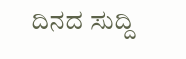ದಿನದ ಸುದ್ದಿ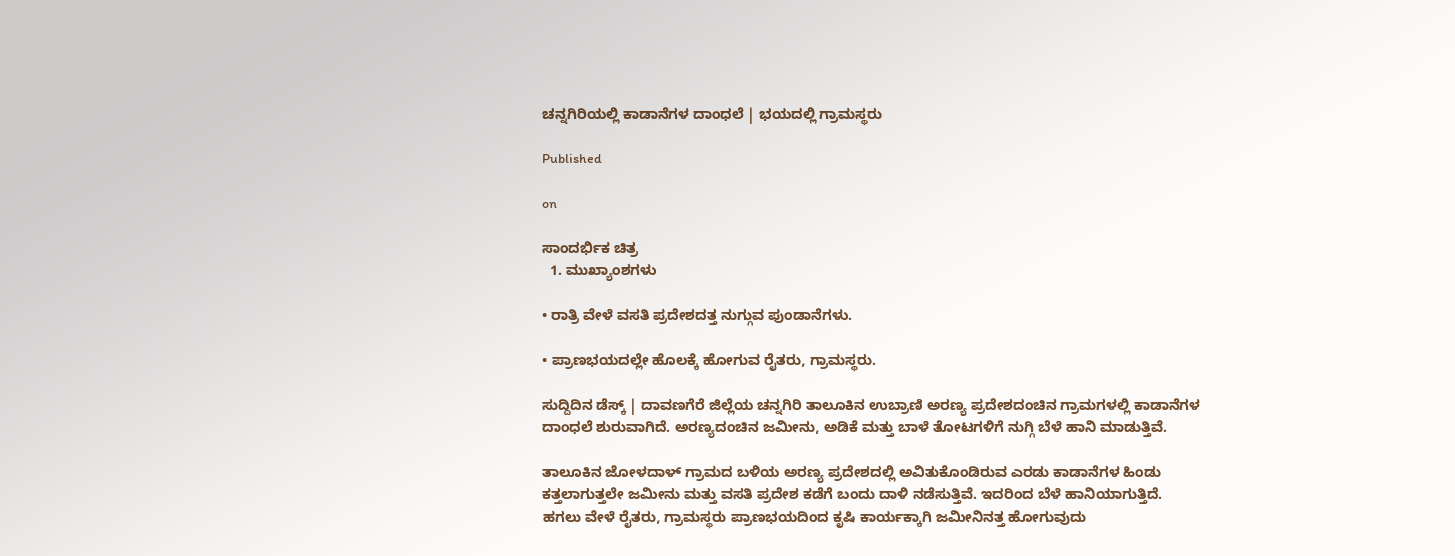ಚನ್ನಗಿರಿಯಲ್ಲಿ ಕಾಡಾನೆಗಳ ದಾಂಧಲೆ | ಭಯದಲ್ಲಿ ಗ್ರಾಮಸ್ಥರು

Published

on

ಸಾಂದರ್ಭಿಕ ಚಿತ್ರ
  1. ಮುಖ್ಯಾಂಶಗಳು

• ರಾತ್ರಿ ವೇಳೆ ವಸತಿ ಪ್ರದೇಶದತ್ತ ನುಗ್ಗುವ ಪುಂಡಾನೆಗಳು.

• ಪ್ರಾಣಭಯದಲ್ಲೇ ಹೊಲಕ್ಕೆ ಹೋಗುವ ರೈತರು, ಗ್ರಾಮಸ್ಥರು.

ಸುದ್ದಿದಿನ ಡೆಸ್ಕ್ | ದಾವಣಗೆರೆ ಜಿಲ್ಲೆಯ ಚನ್ನಗಿರಿ ತಾಲೂಕಿನ ಉಬ್ರಾಣಿ ಅರಣ್ಯ ಪ್ರದೇಶದಂಚಿನ ಗ್ರಾಮಗಳಲ್ಲಿ ಕಾಡಾನೆಗಳ ದಾಂಧಲೆ ಶುರುವಾಗಿದೆ. ಅರಣ್ಯದಂಚಿನ ಜಮೀನು, ಅಡಿಕೆ ಮತ್ತು ಬಾಳೆ ತೋಟಗಳಿಗೆ ನುಗ್ಗಿ ಬೆಳೆ ಹಾನಿ ಮಾಡುತ್ತಿವೆ.

ತಾಲೂಕಿನ ಜೋಳದಾಳ್ ಗ್ರಾಮದ ಬಳಿಯ ಅರಣ್ಯ ಪ್ರದೇಶದಲ್ಲಿ ಅವಿತುಕೊಂಡಿರುವ ಎರಡು ಕಾಡಾನೆಗಳ ಹಿಂಡು ಕತ್ತಲಾಗುತ್ತಲೇ ಜಮೀನು ಮತ್ತು ವಸತಿ ಪ್ರದೇಶ ಕಡೆಗೆ ಬಂದು ದಾಳಿ ನಡೆಸುತ್ತಿವೆ. ಇದರಿಂದ ಬೆಳೆ ಹಾನಿಯಾಗುತ್ತಿದೆ. ಹಗಲು ವೇಳೆ ರೈತರು, ಗ್ರಾಮಸ್ಥರು ಪ್ರಾಣಭಯದಿಂದ ಕೃಷಿ ಕಾರ್ಯಕ್ಕಾಗಿ ಜಮೀನಿನತ್ತ ಹೋಗುವುದು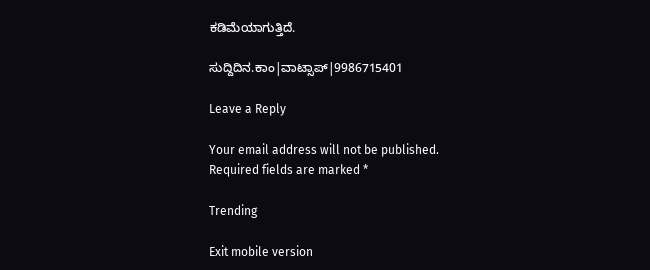ಕಡಿಮೆಯಾಗುತ್ತಿದೆ.

ಸುದ್ದಿದಿನ.ಕಾಂ|ವಾಟ್ಸಾಪ್|9986715401

Leave a Reply

Your email address will not be published. Required fields are marked *

Trending

Exit mobile version